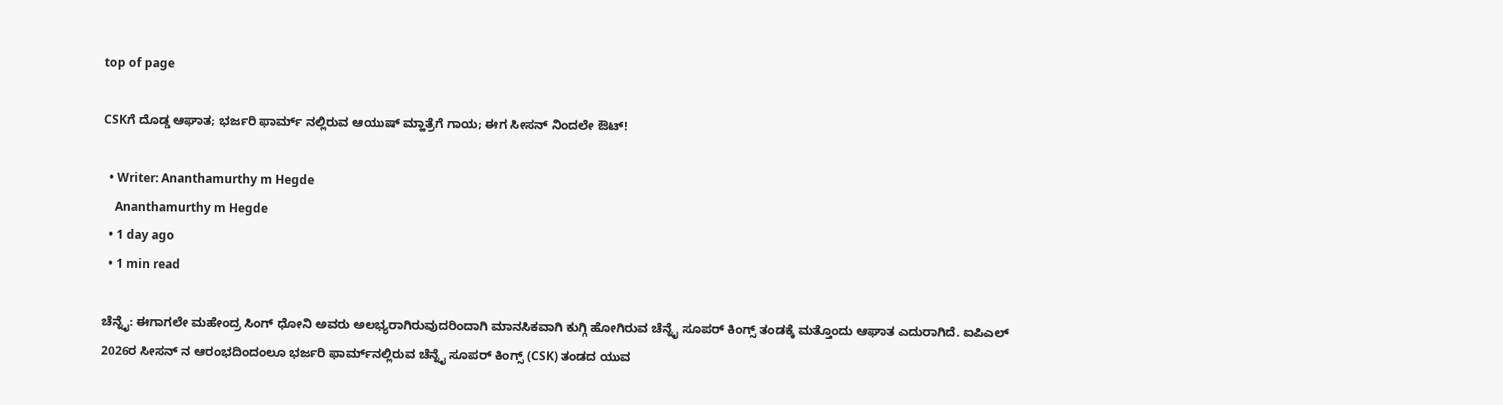top of page

CSKಗೆ ದೊಡ್ಡ ಆಘಾತ; ಭರ್ಜರಿ ಫಾರ್ಮ್ ನಲ್ಲಿರುವ ಆಯುಷ್ ಮ್ಹಾತ್ರೆಗೆ ಗಾಯ; ಈಗ ಸೀಸನ್ ನಿಂದಲೇ ಔಟ್!

  • Writer: Ananthamurthy m Hegde
    Ananthamurthy m Hegde
  • 1 day ago
  • 1 min read

ಚೆನ್ನೈ: ಈಗಾಗಲೇ ಮಹೇಂದ್ರ ಸಿಂಗ್ ಧೋನಿ ಅವರು ಅಲಭ್ಯರಾಗಿರುವುದರಿಂದಾಗಿ ಮಾನಸಿಕವಾಗಿ ಕುಗ್ಗಿ ಹೋಗಿರುವ ಚೆನ್ನೈ ಸೂಪರ್ ಕಿಂಗ್ಸ್ ತಂಡಕ್ಕೆ ಮತ್ತೊಂದು ಆಘಾತ ಎದುರಾಗಿದೆ. ಐಪಿಎಲ್‌ 2026ರ ಸೀಸನ್ ನ ಆರಂಭದಿಂದಂಲೂ ಭರ್ಜರಿ ಫಾರ್ಮ್‌ನಲ್ಲಿರುವ ಚೆನ್ನೈ ಸೂಪರ್ ಕಿಂಗ್ಸ್ (CSK) ತಂಡದ ಯುವ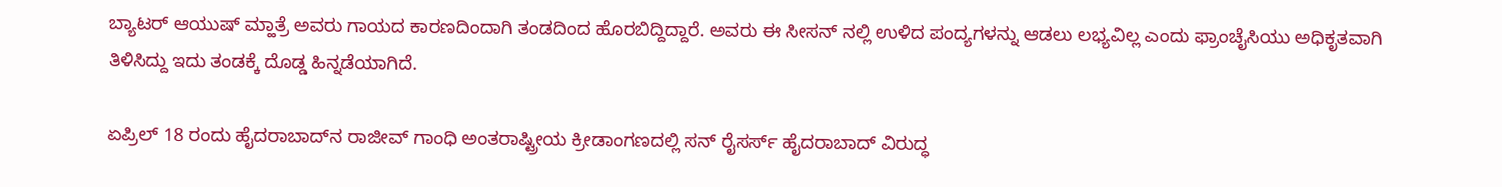ಬ್ಯಾಟರ್ ಆಯುಷ್ ಮ್ಹಾತ್ರೆ ಅವರು ಗಾಯದ ಕಾರಣದಿಂದಾಗಿ ತಂಡದಿಂದ ಹೊರಬಿದ್ದಿದ್ದಾರೆ. ಅವರು ಈ ಸೀಸನ್ ನಲ್ಲಿ ಉಳಿದ ಪಂದ್ಯಗಳನ್ನು ಆಡಲು ಲಭ್ಯವಿಲ್ಲ ಎಂದು ಫ್ರಾಂಚೈಸಿಯು ಅಧಿಕೃತವಾಗಿ ತಿಳಿಸಿದ್ದು ಇದು ತಂಡಕ್ಕೆ ದೊಡ್ಡ ಹಿನ್ನಡೆಯಾಗಿದೆ.

ಏಪ್ರಿಲ್ 18 ರಂದು ಹೈದರಾಬಾದ್‌ನ ರಾಜೀವ್ ಗಾಂಧಿ ಅಂತರಾಷ್ಟ್ರೀಯ ಕ್ರೀಡಾಂಗಣದಲ್ಲಿ ಸನ್ ರೈಸರ್ಸ್ ಹೈದರಾಬಾದ್ ವಿರುದ್ಧ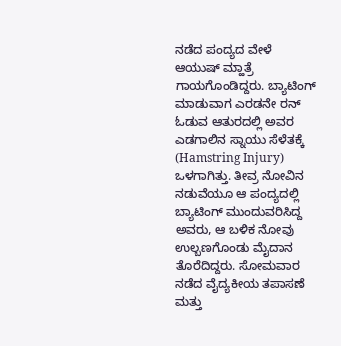ನಡೆದ ಪಂದ್ಯದ ವೇಳೆ ಆಯುಷ್ ಮ್ಹಾತ್ರೆ ಗಾಯಗೊಂಡಿದ್ದರು. ಬ್ಯಾಟಿಂಗ್ ಮಾಡುವಾಗ ಎರಡನೇ ರನ್ ಓಡುವ ಆತುರದಲ್ಲಿ ಅವರ ಎಡಗಾಲಿನ ಸ್ನಾಯು ಸೆಳೆತಕ್ಕೆ (Hamstring Injury) ಒಳಗಾಗಿತ್ತು. ತೀವ್ರ ನೋವಿನ ನಡುವೆಯೂ ಆ ಪಂದ್ಯದಲ್ಲಿ ಬ್ಯಾಟಿಂಗ್ ಮುಂದುವರಿಸಿದ್ದ ಅವರು, ಆ ಬಳಿಕ ನೋವು ಉಲ್ಬಣಗೊಂಡು ಮೈದಾನ ತೊರೆದಿದ್ದರು. ಸೋಮವಾರ ನಡೆದ ವೈದ್ಯಕೀಯ ತಪಾಸಣೆ ಮತ್ತು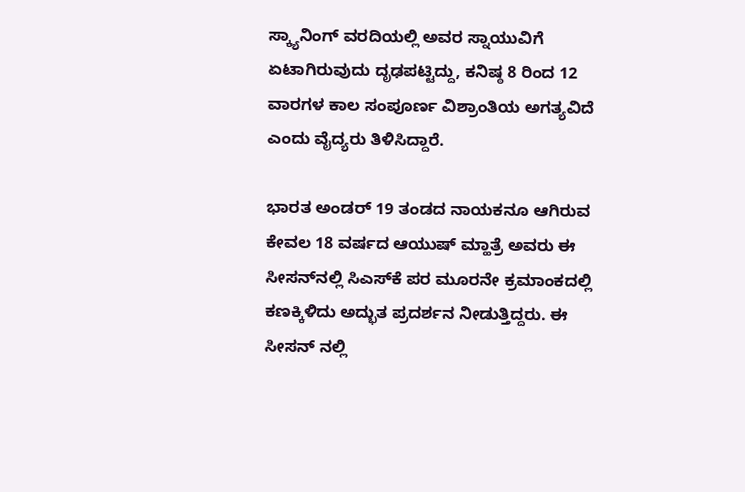ಸ್ಕ್ಯಾನಿಂಗ್ ವರದಿಯಲ್ಲಿ ಅವರ ಸ್ನಾಯುವಿಗೆ ಏಟಾಗಿರುವುದು ದೃಢಪಟ್ಟಿದ್ದು, ಕನಿಷ್ಠ 8 ರಿಂದ 12 ವಾರಗಳ ಕಾಲ ಸಂಪೂರ್ಣ ವಿಶ್ರಾಂತಿಯ ಅಗತ್ಯವಿದೆ ಎಂದು ವೈದ್ಯರು ತಿಳಿಸಿದ್ದಾರೆ.

ಭಾರತ ಅಂಡರ್ 19 ತಂಡದ ನಾಯಕನೂ ಆಗಿರುವ ಕೇವಲ 18 ವರ್ಷದ ಆಯುಷ್ ಮ್ಹಾತ್ರೆ ಅವರು ಈ ಸೀಸನ್‌ನಲ್ಲಿ ಸಿಎಸ್‌ಕೆ ಪರ ಮೂರನೇ ಕ್ರಮಾಂಕದಲ್ಲಿ ಕಣಕ್ಕಿಳಿದು ಅದ್ಭುತ ಪ್ರದರ್ಶನ ನೀಡುತ್ತಿದ್ದರು. ಈ ಸೀಸನ್ ನಲ್ಲಿ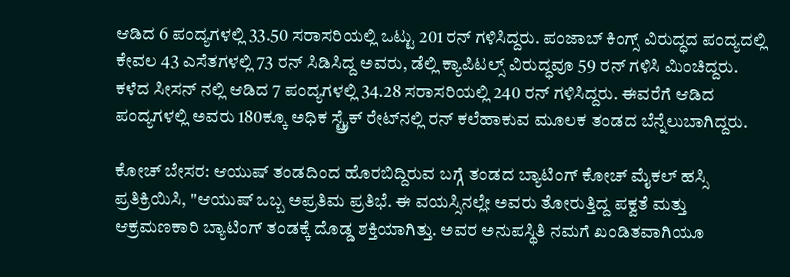ಆಡಿದ 6 ಪಂದ್ಯಗಳಲ್ಲಿ 33.50 ಸರಾಸರಿಯಲ್ಲಿ ಒಟ್ಟು 201 ರನ್ ಗಳಿಸಿದ್ದರು. ಪಂಜಾಬ್ ಕಿಂಗ್ಸ್ ವಿರುದ್ಧದ ಪಂದ್ಯದಲ್ಲಿ ಕೇವಲ 43 ಎಸೆತಗಳಲ್ಲಿ 73 ರನ್ ಸಿಡಿಸಿದ್ದ ಅವರು, ಡೆಲ್ಲಿ ಕ್ಯಾಪಿಟಲ್ಸ್ ವಿರುದ್ಧವೂ 59 ರನ್ ಗಳಿಸಿ ಮಿಂಚಿದ್ದರು. ಕಳೆದ ಸೀಸನ್ ನಲ್ಲಿ ಆಡಿದ 7 ಪಂದ್ಯಗಳಲ್ಲಿ 34.28 ಸರಾಸರಿಯಲ್ಲಿ 240 ರನ್ ಗಳಿಸಿದ್ದರು. ಈವರೆಗೆ ಆಡಿದ ಪಂದ್ಯಗಳಲ್ಲಿ ಅವರು 180ಕ್ಕೂ ಅಧಿಕ ಸ್ಟ್ರೈಕ್ ರೇಟ್‌ನಲ್ಲಿ ರನ್ ಕಲೆಹಾಕುವ ಮೂಲಕ ತಂಡದ ಬೆನ್ನೆಲುಬಾಗಿದ್ದರು.

ಕೋಚ್ ಬೇಸರ: ಆಯುಷ್ ತಂಡದಿಂದ ಹೊರಬಿದ್ದಿರುವ ಬಗ್ಗೆ ತಂಡದ ಬ್ಯಾಟಿಂಗ್ ಕೋಚ್ ಮೈಕಲ್ ಹಸ್ಸಿ ಪ್ರತಿಕ್ರಿಯಿಸಿ, "ಆಯುಷ್ ಒಬ್ಬ ಅಪ್ರತಿಮ ಪ್ರತಿಭೆ. ಈ ವಯಸ್ಸಿನಲ್ಲೇ ಅವರು ತೋರುತ್ತಿದ್ದ ಪಕ್ವತೆ ಮತ್ತು ಆಕ್ರಮಣಕಾರಿ ಬ್ಯಾಟಿಂಗ್ ತಂಡಕ್ಕೆ ದೊಡ್ಡ ಶಕ್ತಿಯಾಗಿತ್ತು. ಅವರ ಅನುಪಸ್ಥಿತಿ ನಮಗೆ ಖಂಡಿತವಾಗಿಯೂ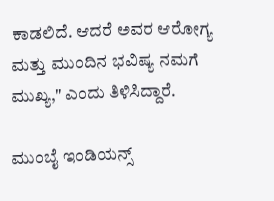ಕಾಡಲಿದೆ. ಆದರೆ ಅವರ ಆರೋಗ್ಯ ಮತ್ತು ಮುಂದಿನ ಭವಿಷ್ಯ ನಮಗೆ ಮುಖ್ಯ," ಎಂದು ತಿಳಿಸಿದ್ದಾರೆ.

ಮುಂಬೈ ಇಂಡಿಯನ್ಸ್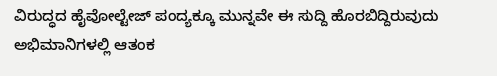ವಿರುದ್ಧದ ಹೈವೋಲ್ಟೇಜ್ ಪಂದ್ಯಕ್ಕೂ ಮುನ್ನವೇ ಈ ಸುದ್ದಿ ಹೊರಬಿದ್ದಿರುವುದು ಅಭಿಮಾನಿಗಳಲ್ಲಿ ಆತಂಕ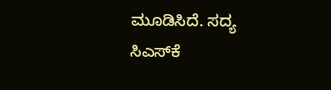ಮೂಡಿಸಿದೆ. ಸದ್ಯ ಸಿಎಸ್‌ಕೆ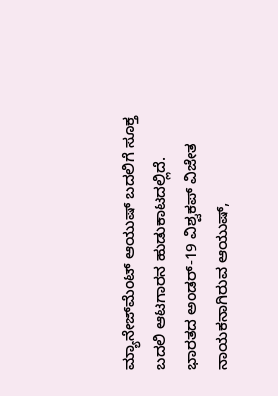ಮ್ಯಾನೇಜ್‌ಮೆಂಟ್ ಆಯುಷ್ ಬದಲಿಗೆ ಸೂಕ್ತ ಬದಲಿ ಆಟಗಾರನ ಹುಡುಕಾಟದಲ್ಲಿದೆ. ಭಾರತದ ಅಂಡರ್-19 ವಿಶ್ವಕಪ್ ವಿಜೇತ ನಾಯಕನಾಗಿರುವ ಆಯುಷ್,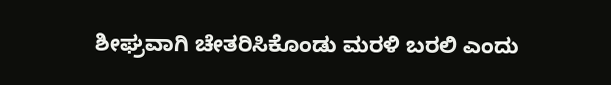ಶೀಘ್ರವಾಗಿ ಚೇತರಿಸಿಕೊಂಡು ಮರಳಿ ಬರಲಿ ಎಂದು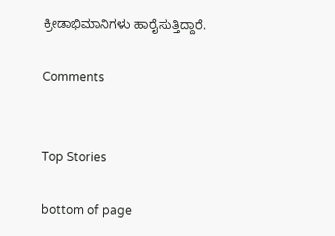ಕ್ರೀಡಾಭಿಮಾನಿಗಳು ಹಾರೈಸುತ್ತಿದ್ದಾರೆ.

Comments


Top Stories

bottom of page